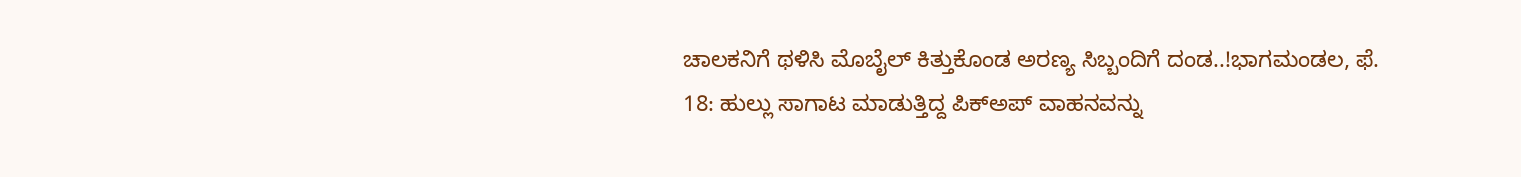ಚಾಲಕನಿಗೆ ಥಳಿಸಿ ಮೊಬೈಲ್ ಕಿತ್ತುಕೊಂಡ ಅರಣ್ಯ ಸಿಬ್ಬಂದಿಗೆ ದಂಡ..!ಭಾಗಮಂಡಲ, ಫೆ. 18: ಹುಲ್ಲು ಸಾಗಾಟ ಮಾಡುತ್ತಿದ್ದ ಪಿಕ್‍ಅಪ್ ವಾಹನವನ್ನು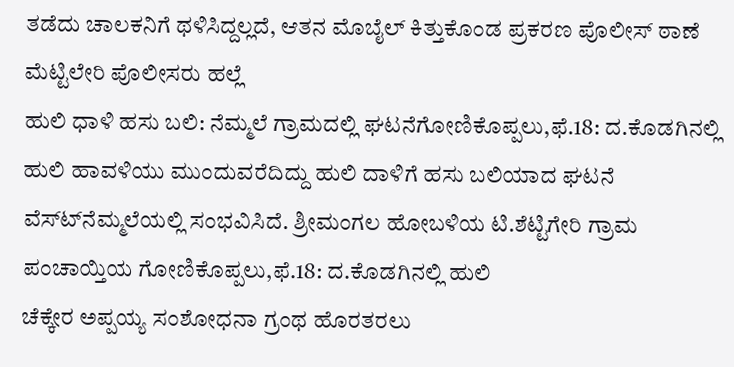ತಡೆದು ಚಾಲಕನಿಗೆ ಥಳಿಸಿದ್ದಲ್ಲದೆ, ಆತನ ಮೊಬೈಲ್ ಕಿತ್ತುಕೊಂಡ ಪ್ರಕರಣ ಪೊಲೀಸ್ ಠಾಣೆ ಮೆಟ್ಟಿಲೇರಿ ಪೊಲೀಸರು ಹಲ್ಲೆ
ಹುಲಿ ಧಾಳಿ ಹಸು ಬಲಿ: ನೆಮ್ಮಲೆ ಗ್ರಾಮದಲ್ಲಿ ಘಟನೆಗೋಣಿಕೊಪ್ಪಲು,ಫೆ.18: ದ.ಕೊಡಗಿನಲ್ಲಿ ಹುಲಿ ಹಾವಳಿಯು ಮುಂದುವರೆದಿದ್ದು ಹುಲಿ ದಾಳಿಗೆ ಹಸು ಬಲಿಯಾದ ಘಟನೆ ವೆಸ್ಟ್‍ನೆಮ್ಮಲೆಯಲ್ಲಿ ಸಂಭವಿಸಿದೆ. ಶ್ರೀಮಂಗಲ ಹೋಬಳಿಯ ಟಿ.ಶೆಟ್ಟಿಗೇರಿ ಗ್ರಾಮ ಪಂಚಾಯ್ತಿಯ ಗೋಣಿಕೊಪ್ಪಲು,ಫೆ.18: ದ.ಕೊಡಗಿನಲ್ಲಿ ಹುಲಿ
ಚೆಕ್ಕೇರ ಅಪ್ಪಯ್ಯ ಸಂಶೋಧನಾ ಗ್ರಂಥ ಹೊರತರಲು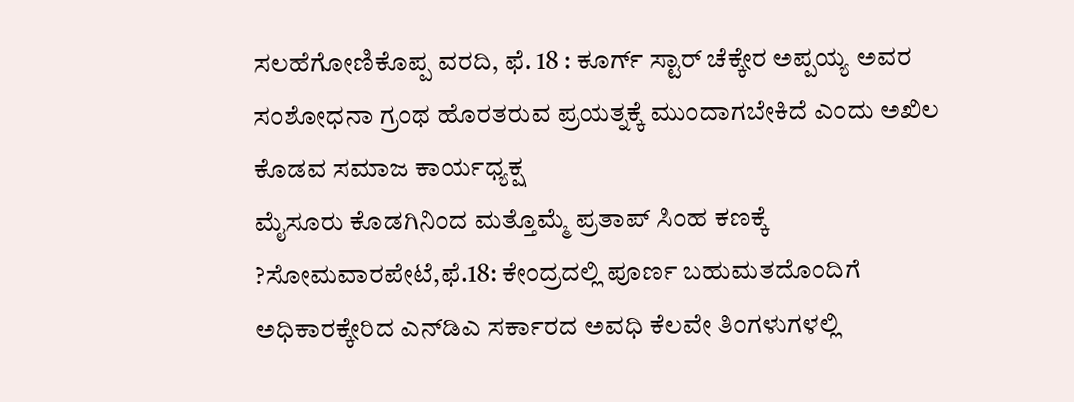ಸಲಹೆಗೋಣಿಕೊಪ್ಪ ವರದಿ, ಫೆ. 18 : ಕೂರ್ಗ್ ಸ್ಟಾರ್ ಚೆಕ್ಕೇರ ಅಪ್ಪಯ್ಯ ಅವರ ಸಂಶೋಧನಾ ಗ್ರಂಥ ಹೊರತರುವ ಪ್ರಯತ್ನಕ್ಕೆ ಮುಂದಾಗಬೇಕಿದೆ ಎಂದು ಅಖಿಲ ಕೊಡವ ಸಮಾಜ ಕಾರ್ಯಧ್ಯಕ್ಷ
ಮೈಸೂರು ಕೊಡಗಿನಿಂದ ಮತ್ತೊಮ್ಮೆ ಪ್ರತಾಪ್ ಸಿಂಹ ಕಣಕ್ಕೆ ?ಸೋಮವಾರಪೇಟೆ,ಫೆ.18: ಕೇಂದ್ರದಲ್ಲಿ ಪೂರ್ಣ ಬಹುಮತದೊಂದಿಗೆ ಅಧಿಕಾರಕ್ಕೇರಿದ ಎನ್‍ಡಿಎ ಸರ್ಕಾರದ ಅವಧಿ ಕೆಲವೇ ತಿಂಗಳುಗಳಲ್ಲಿ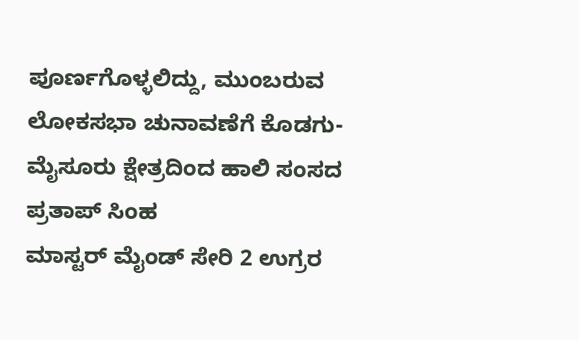ಪೂರ್ಣಗೊಳ್ಳಲಿದ್ದು, ಮುಂಬರುವ ಲೋಕಸಭಾ ಚುನಾವಣೆಗೆ ಕೊಡಗು-ಮೈಸೂರು ಕ್ಷೇತ್ರದಿಂದ ಹಾಲಿ ಸಂಸದ ಪ್ರತಾಪ್ ಸಿಂಹ
ಮಾಸ್ಟರ್ ಮೈಂಡ್ ಸೇರಿ 2 ಉಗ್ರರ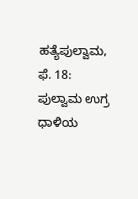ಹತ್ಯೆಪುಲ್ವಾಮ, ಫೆ. 18: ಪುಲ್ವಾಮ ಉಗ್ರ ಧಾಳಿಯ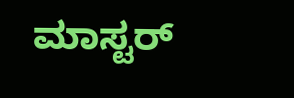ಮಾಸ್ಟರ್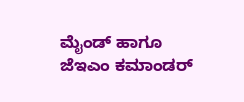ಮೈಂಡ್ ಹಾಗೂ ಜೆಇಎಂ ಕಮಾಂಡರ್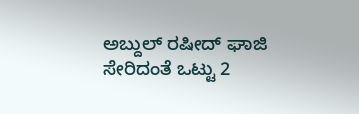ಅಬ್ದುಲ್ ರಷೀದ್ ಘಾಜಿ ಸೇರಿದಂತೆ ಒಟ್ಟು 2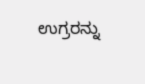ಉಗ್ರರನ್ನು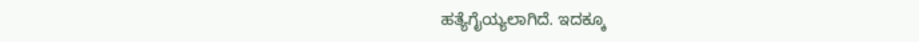ಹತ್ಯೆಗೈಯ್ಯಲಾಗಿದೆ. ಇದಕ್ಕೂ